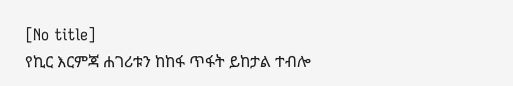[No title]
የኪር እርምጃ ሐገሪቱን ከከፋ ጥፋት ይከታል ተብሎ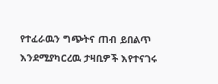የተፈራዉን ግጭትና ጠብ ይበልጥ እንደሚያካርረዉ ታዛቢዎች እየተናገሩ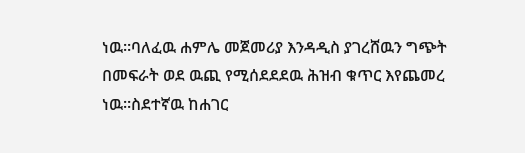ነዉ።ባለፈዉ ሐምሌ መጀመሪያ እንዳዲስ ያገረሸዉን ግጭት በመፍራት ወደ ዉጪ የሚሰደደደዉ ሕዝብ ቁጥር እየጨመረ ነዉ።ስደተኛዉ ከሐገር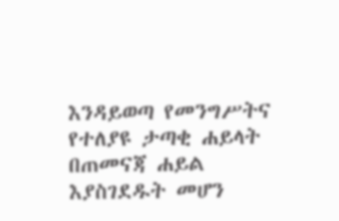እንዳይወጣ የመንግሥትና የተለያዩ ታጣቂ ሐይላት በጠመናጃ ሐይል እያስገደዱት መሆን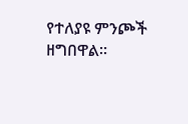የተለያዩ ምንጮች ዘግበዋል።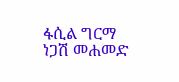ፋሲል ግርማ
ነጋሽ መሐመድ